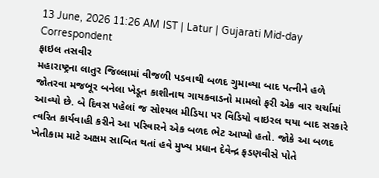13 June, 2026 11:26 AM IST | Latur | Gujarati Mid-day Correspondent
ફાઇલ તસવીર
મહારાષ્ટ્રના લાતુર જિલ્લામાં વીજળી પડવાથી બળદ ગુમાવ્યા બાદ પત્નીને હળે જોતરવા મજબૂર બનેલા ખેડૂત કાશીનાથ ગાયકવાડનો મામલો ફરી એક વાર ચર્ચામાં આવ્યો છે. બે દિવસ પહેલાં જ સોશ્યલ મીડિયા પર વિડિયો વાઇરલ થયા બાદ સરકારે ત્વરિત કાર્યવાહી કરીને આ પરિવારને એક બળદ ભેટ આપ્યો હતો. જોકે આ બળદ ખેતીકામ માટે અક્ષમ સાબિત થતાં હવે મુખ્ય પ્રધાન દેવેન્દ્ર ફડણવીસે પોતે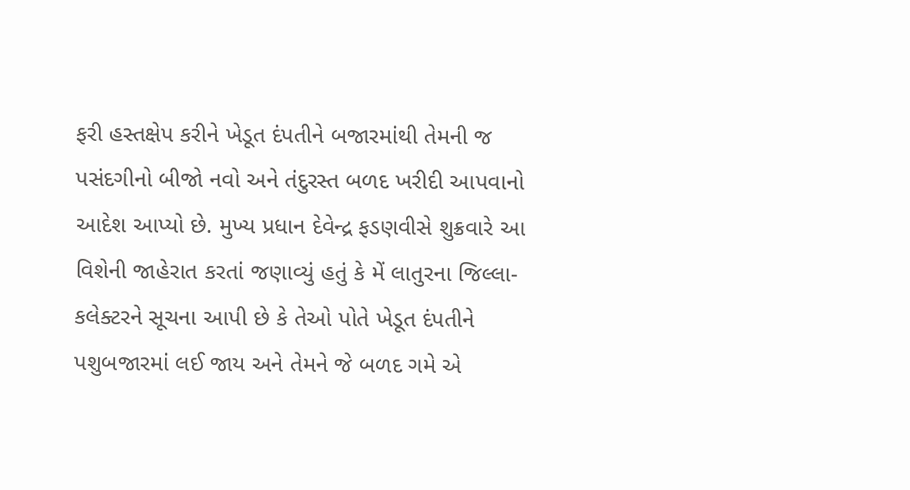ફરી હસ્તક્ષેપ કરીને ખેડૂત દંપતીને બજારમાંથી તેમની જ પસંદગીનો બીજો નવો અને તંદુરસ્ત બળદ ખરીદી આપવાનો આદેશ આપ્યો છે. મુખ્ય પ્રધાન દેવેન્દ્ર ફડણવીસે શુક્રવારે આ વિશેની જાહેરાત કરતાં જણાવ્યું હતું કે મેં લાતુરના જિલ્લા-કલેક્ટરને સૂચના આપી છે કે તેઓ પોતે ખેડૂત દંપતીને પશુબજારમાં લઈ જાય અને તેમને જે બળદ ગમે એ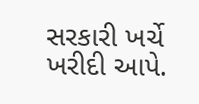સરકારી ખર્ચે ખરીદી આપે.